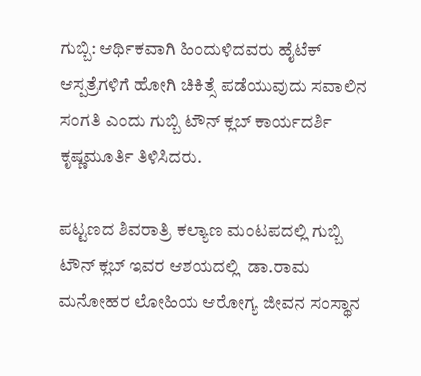ಗುಬ್ಬಿ: ಆರ್ಥಿಕವಾಗಿ ಹಿಂದುಳಿದವರು ಹೈಟೆಕ್ ಆಸ್ಪತ್ರೆಗಳಿಗೆ ಹೋಗಿ ಚಿಕಿತ್ಸೆ ಪಡೆಯುವುದು ಸವಾಲಿನ ಸಂಗತಿ ಎಂದು ಗುಬ್ಬಿ ಟೌನ್ ಕ್ಲಬ್ ಕಾರ್ಯದರ್ಶಿ ಕೃಷ್ಣಮೂರ್ತಿ ತಿಳಿಸಿದರು.

ಪಟ್ಟಣದ ಶಿವರಾತ್ರಿ ಕಲ್ಯಾಣ ಮಂಟಪದಲ್ಲಿ ಗುಬ್ಬಿ ಟೌನ್ ಕ್ಲಬ್ ಇವರ ಆಶಯದಲ್ಲಿ  ಡಾ.ರಾಮ ಮನೋಹರ ಲೋಹಿಯ ಆರೋಗ್ಯ ಜೀವನ ಸಂಸ್ಥಾನ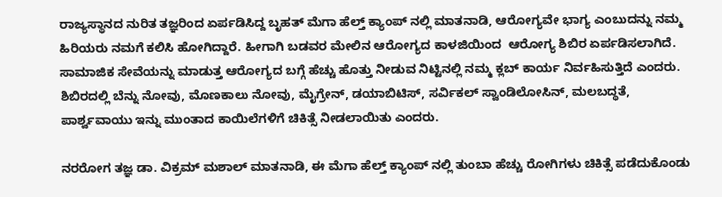ರಾಜ್ಯಸ್ಥಾನದ ನುರಿತ ತಜ್ಞರಿಂದ ಏರ್ಪಡಿಸಿದ್ದ ಬೃಹತ್ ಮೆಗಾ ಹೆಲ್ತ್ ಕ್ಯಾಂಪ್ ನಲ್ಲಿ ಮಾತನಾಡಿ, ಆರೋಗ್ಯವೇ ಭಾಗ್ಯ ಎಂಬುದನ್ನು ನಮ್ಮ ಹಿರಿಯರು ನಮಗೆ ಕಲಿಸಿ ಹೋಗಿದ್ದಾರೆ. ಹೀಗಾಗಿ ಬಡವರ ಮೇಲಿನ ಆರೋಗ್ಯದ ಕಾಳಜಿಯಿಂದ  ಆರೋಗ್ಯ ಶಿಬಿರ ಏರ್ಪಡಿಸಲಾಗಿದೆ. ಸಾಮಾಜಿಕ ಸೇವೆಯನ್ನು ಮಾಡುತ್ತ ಆರೋಗ್ಯದ ಬಗ್ಗೆ ಹೆಚ್ಚು ಹೊತ್ತು ನೀಡುವ ನಿಟ್ಟಿನಲ್ಲಿ ನಮ್ಮ ಕ್ಲಬ್ ಕಾರ್ಯ ನಿರ್ವಹಿಸುತ್ತಿದೆ ಎಂದರು.  ಶಿಬಿರದಲ್ಲಿ ಬೆನ್ನು ನೋವು, ಮೊಣಕಾಲು ನೋವು, ಮೈಗ್ರೇನ್, ಡಯಾಬಿಟಿಸ್, ಸರ್ವಿಕಲ್ ಸ್ವಾಂಡಿಲೋಸಿನ್, ಮಲಬದ್ಧತೆ, ಪಾರ್ಶ್ವವಾಯು ಇನ್ನು ಮುಂತಾದ ಕಾಯಿಲೆಗಳಿಗೆ ಚಿಕಿತ್ಸೆ ನೀಡಲಾಯಿತು ಎಂದರು.

ನರರೋಗ ತಜ್ಞ ಡಾ. ವಿಕ್ರಮ್ ಮಶಾಲ್ ಮಾತನಾಡಿ, ಈ ಮೆಗಾ ಹೆಲ್ತ್ ಕ್ಯಾಂಪ್ ನಲ್ಲಿ ತುಂಬಾ ಹೆಚ್ಚು ರೋಗಿಗಳು ಚಿಕಿತ್ಸೆ ಪಡೆದುಕೊಂಡು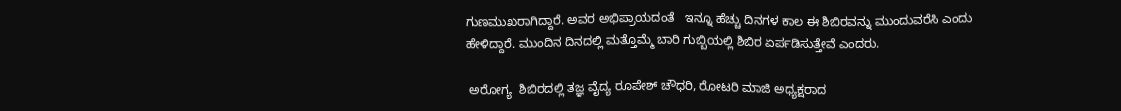ಗುಣಮುಖರಾಗಿದ್ದಾರೆ. ಅವರ ಅಭಿಪ್ರಾಯದಂತೆ   ಇನ್ನೂ ಹೆಚ್ಚು ದಿನಗಳ ಕಾಲ ಈ ಶಿಬಿರವನ್ನು ಮುಂದುವರೆಸಿ ಎಂದು ಹೇಳಿದ್ದಾರೆ. ಮುಂದಿನ ದಿನದಲ್ಲಿ ಮತ್ತೊಮ್ಮೆ ಬಾರಿ ಗುಬ್ಬಿಯಲ್ಲಿ ಶಿಬಿರ ಏರ್ಪಡಿಸುತ್ತೇವೆ ಎಂದರು.

 ಅರೋಗ್ಯ  ಶಿಬಿರದಲ್ಲಿ ತಜ್ಞ ವೈದ್ಯ ರೂಪೇಶ್ ಚೌಧರಿ, ರೋಟರಿ ಮಾಜಿ ಅಧ್ಯಕ್ಷರಾದ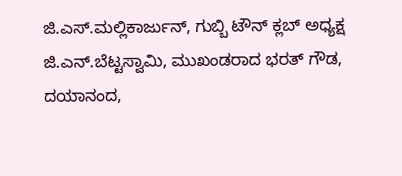ಜಿ.ಎಸ್.ಮಲ್ಲಿಕಾರ್ಜುನ್, ಗುಬ್ಬಿ ಟೌನ್ ಕ್ಲಬ್ ಅಧ್ಯಕ್ಷ ಜಿ.ಎನ್.ಬೆಟ್ಟಸ್ವಾಮಿ, ಮುಖಂಡರಾದ ಭರತ್ ಗೌಡ,  ದಯಾನಂದ,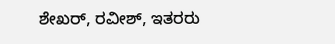ಶೇಖರ್, ರವೀಶ್, ಇತರರು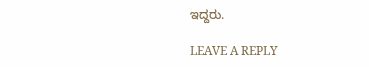ಇದ್ದರು.

LEAVE A REPLY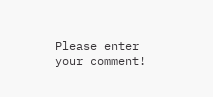Please enter your comment!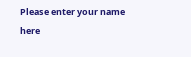Please enter your name here